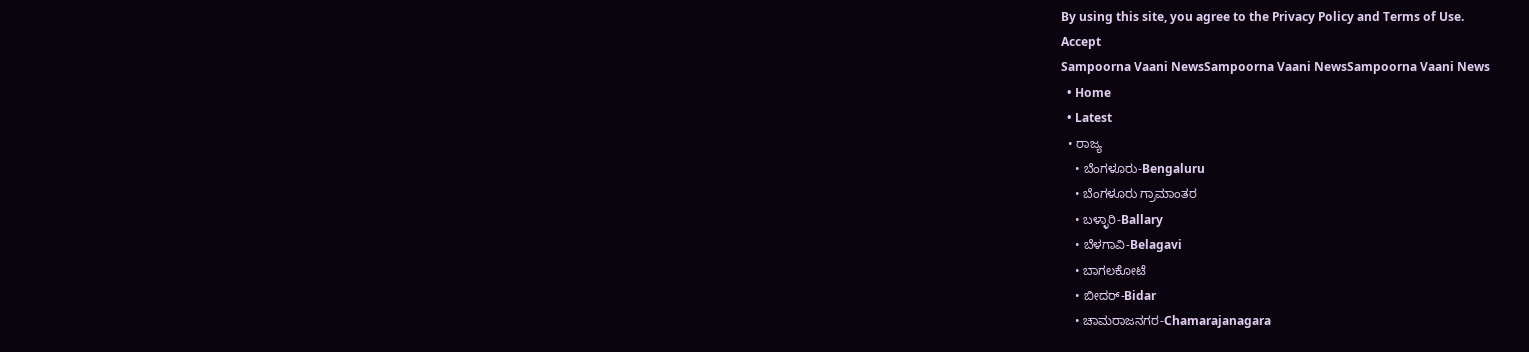By using this site, you agree to the Privacy Policy and Terms of Use.
Accept
Sampoorna Vaani NewsSampoorna Vaani NewsSampoorna Vaani News
  • Home
  • Latest
  • ರಾಜ್ಯ
    • ಬೆಂಗಳೂರು-Bengaluru
    • ಬೆಂಗಳೂರು ಗ್ರಾಮಾಂತರ
    • ಬಳ್ಳಾರಿ-Ballary
    • ಬೆಳಗಾವಿ-Belagavi
    • ಬಾಗಲಕೋಟೆ
    • ಬೀದರ್-Bidar
    • ಚಾಮರಾಜನಗರ-Chamarajanagara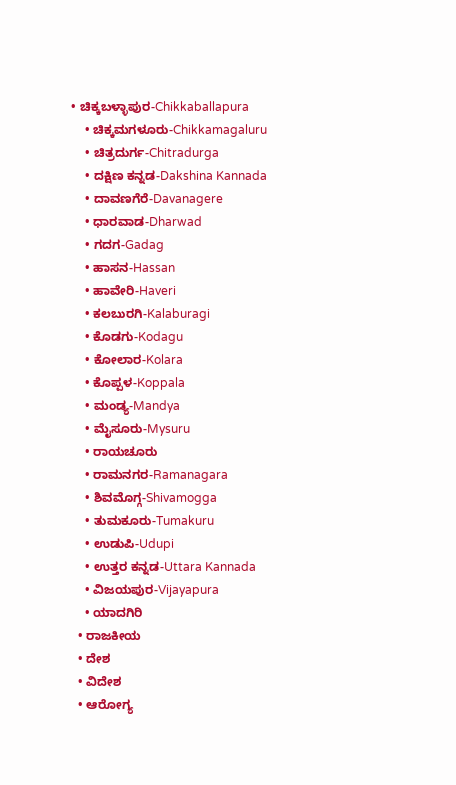• ಚಿಕ್ಕಬಳ್ಳಾಪುರ-Chikkaballapura
    • ಚಿಕ್ಕಮಗಳೂರು-Chikkamagaluru
    • ಚಿತ್ರದುರ್ಗ-Chitradurga
    • ದಕ್ಷಿಣ ಕನ್ನಡ-Dakshina Kannada
    • ದಾವಣಗೆರೆ-Davanagere
    • ಧಾರವಾಡ-Dharwad
    • ಗದಗ-Gadag
    • ಹಾಸನ-Hassan
    • ಹಾವೇರಿ-Haveri
    • ಕಲಬುರಗಿ-Kalaburagi
    • ಕೊಡಗು-Kodagu
    • ಕೋಲಾರ-Kolara
    • ಕೊಪ್ಪಳ-Koppala
    • ಮಂಡ್ಯ-Mandya
    • ಮೈಸೂರು-Mysuru
    • ರಾಯಚೂರು
    • ರಾಮನಗರ-Ramanagara
    • ಶಿವಮೊಗ್ಗ-Shivamogga
    • ತುಮಕೂರು-Tumakuru
    • ಉಡುಪಿ-Udupi
    • ಉತ್ತರ ಕನ್ನಡ-Uttara Kannada
    • ವಿಜಯಪುರ-Vijayapura
    • ಯಾದಗಿರಿ
  • ರಾಜಕೀಯ
  • ದೇಶ
  • ವಿದೇಶ
  • ಆರೋಗ್ಯ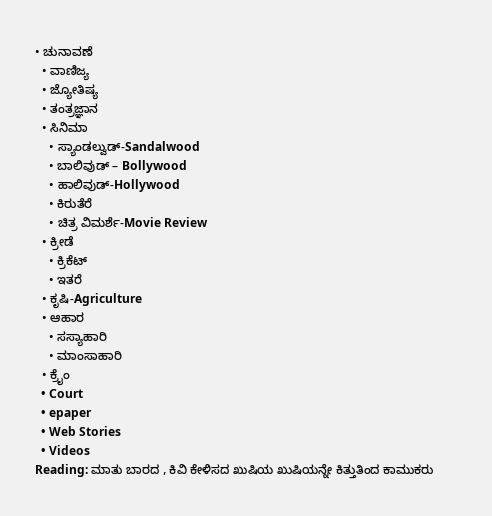• ಚುನಾವಣೆ
  • ವಾಣಿಜ್ಯ
  • ಜ್ಯೋತಿಷ್ಯ
  • ತಂತ್ರಜ್ಞಾನ
  • ಸಿನಿಮಾ
    • ಸ್ಯಾಂಡಲ್ವುಡ್-Sandalwood
    • ಬಾಲಿವುಡ್ – Bollywood
    • ಹಾಲಿವುಡ್-Hollywood
    • ಕಿರುತೆರೆ
    • ಚಿತ್ರ ವಿಮರ್ಶೆ-Movie Review
  • ಕ್ರೀಡೆ
    • ಕ್ರಿಕೆಟ್
    • ಇತರೆ
  • ಕೃಷಿ-Agriculture
  • ಆಹಾರ
    • ಸಸ್ಯಾಹಾರಿ
    • ಮಾಂಸಾಹಾರಿ
  • ಕ್ರೈಂ
  • Court
  • epaper
  • Web Stories
  • Videos
Reading: ಮಾತು ಬಾರದ , ಕಿವಿ ಕೇಳಿಸದ ಖುಷಿಯ ಖುಷಿಯನ್ನೇ ಕಿತ್ತುತಿಂದ ಕಾಮುಕರು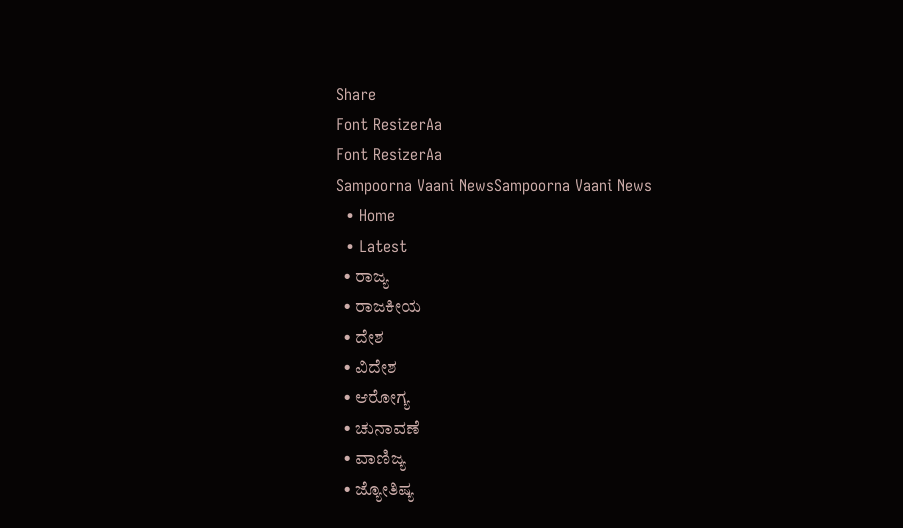Share
Font ResizerAa
Font ResizerAa
Sampoorna Vaani NewsSampoorna Vaani News
  • Home
  • Latest
  • ರಾಜ್ಯ
  • ರಾಜಕೀಯ
  • ದೇಶ
  • ವಿದೇಶ
  • ಆರೋಗ್ಯ
  • ಚುನಾವಣೆ
  • ವಾಣಿಜ್ಯ
  • ಜ್ಯೋತಿಷ್ಯ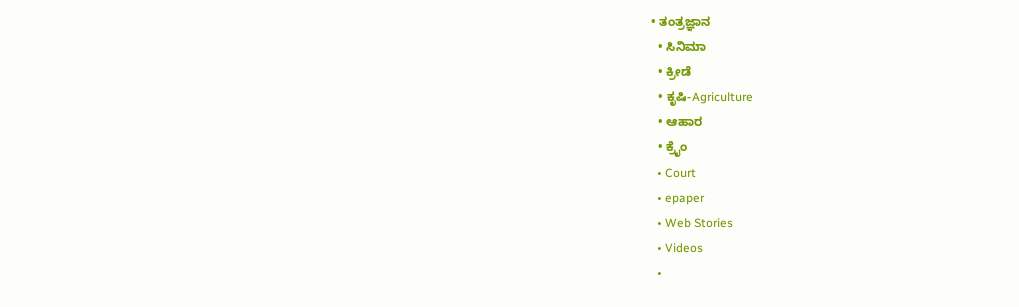• ತಂತ್ರಜ್ಞಾನ
  • ಸಿನಿಮಾ
  • ಕ್ರೀಡೆ
  • ಕೃಷಿ-Agriculture
  • ಆಹಾರ
  • ಕ್ರೈಂ
  • Court
  • epaper
  • Web Stories
  • Videos
  •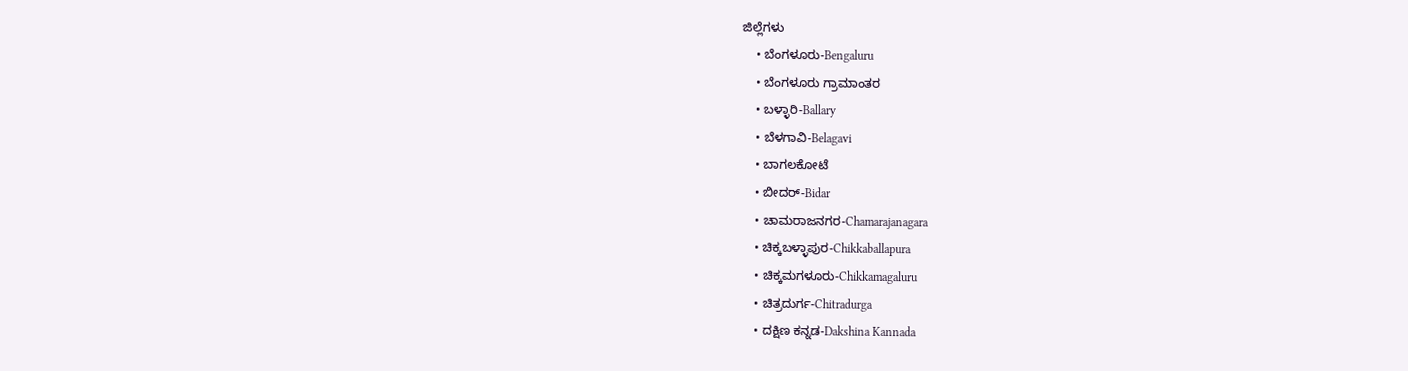ಜಿಲ್ಲೆಗಳು
    • ಬೆಂಗಳೂರು-Bengaluru
    • ಬೆಂಗಳೂರು ಗ್ರಾಮಾಂತರ
    • ಬಳ್ಳಾರಿ-Ballary
    • ಬೆಳಗಾವಿ-Belagavi
    • ಬಾಗಲಕೋಟೆ
    • ಬೀದರ್-Bidar
    • ಚಾಮರಾಜನಗರ-Chamarajanagara
    • ಚಿಕ್ಕಬಳ್ಳಾಪುರ-Chikkaballapura
    • ಚಿಕ್ಕಮಗಳೂರು-Chikkamagaluru
    • ಚಿತ್ರದುರ್ಗ-Chitradurga
    • ದಕ್ಷಿಣ ಕನ್ನಡ-Dakshina Kannada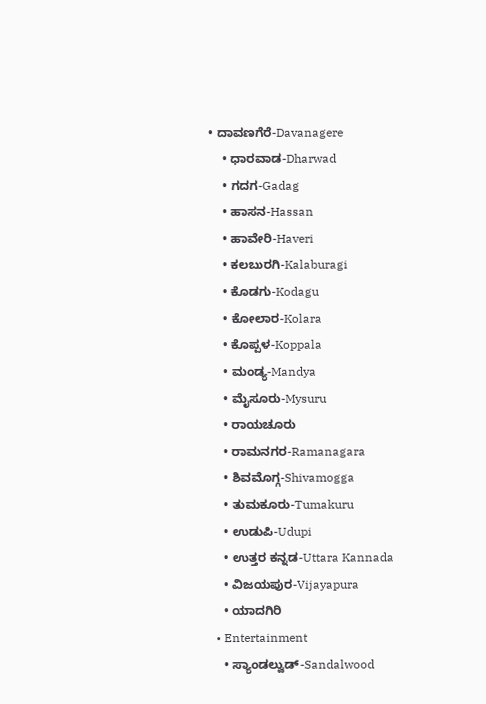• ದಾವಣಗೆರೆ-Davanagere
    • ಧಾರವಾಡ-Dharwad
    • ಗದಗ-Gadag
    • ಹಾಸನ-Hassan
    • ಹಾವೇರಿ-Haveri
    • ಕಲಬುರಗಿ-Kalaburagi
    • ಕೊಡಗು-Kodagu
    • ಕೋಲಾರ-Kolara
    • ಕೊಪ್ಪಳ-Koppala
    • ಮಂಡ್ಯ-Mandya
    • ಮೈಸೂರು-Mysuru
    • ರಾಯಚೂರು
    • ರಾಮನಗರ-Ramanagara
    • ಶಿವಮೊಗ್ಗ-Shivamogga
    • ತುಮಕೂರು-Tumakuru
    • ಉಡುಪಿ-Udupi
    • ಉತ್ತರ ಕನ್ನಡ-Uttara Kannada
    • ವಿಜಯಪುರ-Vijayapura
    • ಯಾದಗಿರಿ
  • Entertainment
    • ಸ್ಯಾಂಡಲ್ವುಡ್-Sandalwood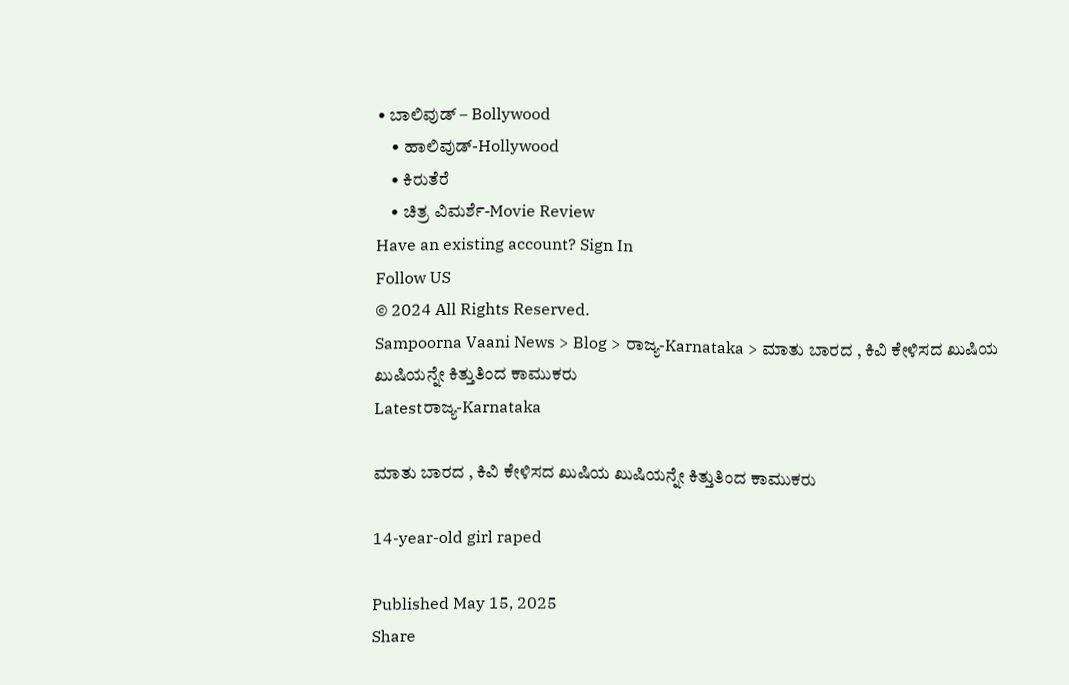• ಬಾಲಿವುಡ್ – Bollywood
    • ಹಾಲಿವುಡ್-Hollywood
    • ಕಿರುತೆರೆ
    • ಚಿತ್ರ ವಿಮರ್ಶೆ-Movie Review
Have an existing account? Sign In
Follow US
© 2024 All Rights Reserved.
Sampoorna Vaani News > Blog > ರಾಜ್ಯ-Karnataka > ಮಾತು ಬಾರದ , ಕಿವಿ ಕೇಳಿಸದ ಖುಷಿಯ ಖುಷಿಯನ್ನೇ ಕಿತ್ತುತಿಂದ ಕಾಮುಕರು
Latestರಾಜ್ಯ-Karnataka

ಮಾತು ಬಾರದ , ಕಿವಿ ಕೇಳಿಸದ ಖುಷಿಯ ಖುಷಿಯನ್ನೇ ಕಿತ್ತುತಿಂದ ಕಾಮುಕರು

14-year-old girl raped

Published May 15, 2025
Share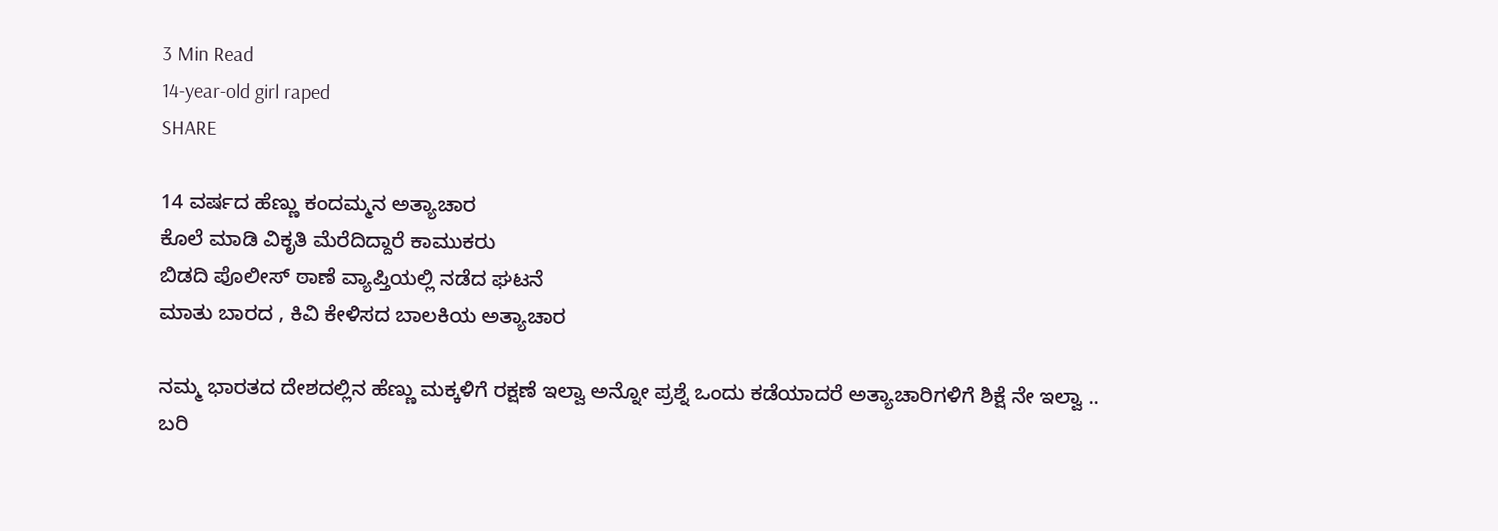3 Min Read
14-year-old girl raped
SHARE

14 ವರ್ಷದ ಹೆಣ್ಣು ಕಂದಮ್ಮನ ಅತ್ಯಾಚಾರ
ಕೊಲೆ ಮಾಡಿ ವಿಕೃತಿ ಮೆರೆದಿದ್ದಾರೆ ಕಾಮುಕರು
ಬಿಡದಿ ಪೊಲೀಸ್ ಠಾಣೆ ವ್ಯಾಪ್ತಿಯಲ್ಲಿ ನಡೆದ ಘಟನೆ
ಮಾತು ಬಾರದ , ಕಿವಿ ಕೇಳಿಸದ ಬಾಲಕಿಯ ಅತ್ಯಾಚಾರ

ನಮ್ಮ ಭಾರತದ ದೇಶದಲ್ಲಿನ ಹೆಣ್ಣು ಮಕ್ಕಳಿಗೆ ರಕ್ಷಣೆ ಇಲ್ವಾ ಅನ್ನೋ ಪ್ರಶ್ನೆ ಒಂದು ಕಡೆಯಾದರೆ ಅತ್ಯಾಚಾರಿಗಳಿಗೆ ಶಿಕ್ಷೆ ನೇ ಇಲ್ವಾ .. ಬರಿ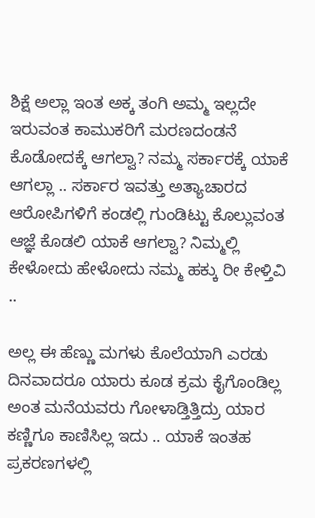ಶಿಕ್ಷೆ ಅಲ್ಲಾ ಇಂತ ಅಕ್ಕ ತಂಗಿ ಅಮ್ಮ ಇಲ್ಲದೇ ಇರುವಂತ ಕಾಮುಕರಿಗೆ ಮರಣದಂಡನೆ ಕೊಡೋದಕ್ಕೆ ಆಗಲ್ವಾ? ನಮ್ಮ ಸರ್ಕಾರಕ್ಕೆ ಯಾಕೆ ಆಗಲ್ಲಾ .. ಸರ್ಕಾರ ಇವತ್ತು ಅತ್ಯಾಚಾರದ ಆರೋಪಿಗಳಿಗೆ ಕಂಡಲ್ಲಿ ಗುಂಡಿಟ್ಟು ಕೊಲ್ಲುವಂತ ಆಜ್ಞೆ ಕೊಡಲಿ ಯಾಕೆ ಆಗಲ್ವಾ? ನಿಮ್ಮಲ್ಲಿ ಕೇಳೋದು ಹೇಳೋದು ನಮ್ಮ ಹಕ್ಕು ರೀ ಕೇಳ್ತಿವಿ ..

ಅಲ್ಲ ಈ ಹೆಣ್ಣು ಮಗಳು ಕೊಲೆಯಾಗಿ ಎರಡು ದಿನವಾದರೂ ಯಾರು ಕೂಡ ಕ್ರಮ ಕೈಗೊಂಡಿಲ್ಲ ಅಂತ ಮನೆಯವರು ಗೋಳಾಡ್ತಿತ್ತಿದ್ರು ಯಾರ ಕಣ್ಣಿಗೂ ಕಾಣಿಸಿಲ್ಲ ಇದು .. ಯಾಕೆ ಇಂತಹ ಪ್ರಕರಣಗಳಲ್ಲಿ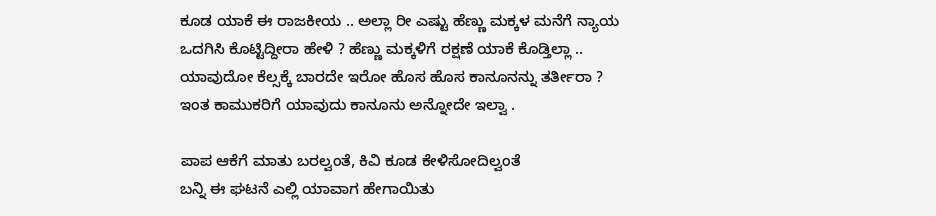ಕೂಡ ಯಾಕೆ ಈ ರಾಜಕೀಯ .. ಅಲ್ಲಾ ರೀ ಎಷ್ಟು ಹೆಣ್ಣು ಮಕ್ಕಳ ಮನೆಗೆ ನ್ಯಾಯ ಒದಗಿಸಿ ಕೊಟ್ಟಿದ್ದೀರಾ ಹೇಳಿ ? ಹೆಣ್ಣು ಮಕ್ಕಳಿಗೆ ರಕ್ಷಣೆ ಯಾಕೆ ಕೊಡ್ತಿಲ್ಲಾ .. ಯಾವುದೋ ಕೆಲ್ಸಕ್ಕೆ ಬಾರದೇ ಇರೋ ಹೊಸ ಹೊಸ ಕಾನೂನನ್ನು ತರ್ತೀರಾ ? ಇಂತ ಕಾಮುಕರಿಗೆ ಯಾವುದು ಕಾನೂನು ಅನ್ನೋದೇ ಇಲ್ವಾ .

ಪಾಪ ಆಕೆಗೆ ಮಾತು ಬರಲ್ವಂತೆ, ಕಿವಿ ಕೂಡ ಕೇಳಿಸೋದಿಲ್ವಂತೆ
ಬನ್ನಿ ಈ ಘಟನೆ ಎಲ್ಲಿ ಯಾವಾಗ ಹೇಗಾಯಿತು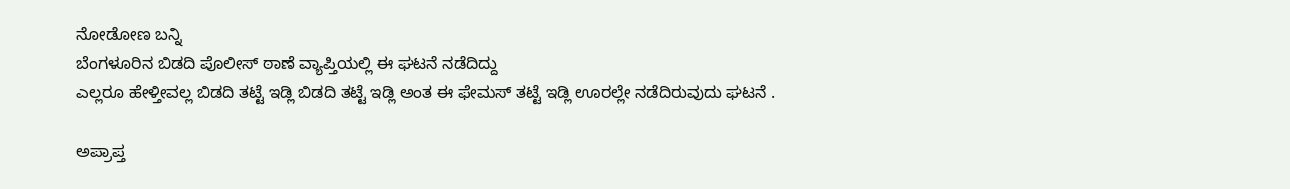ನೋಡೋಣ ಬನ್ನಿ
ಬೆಂಗಳೂರಿನ ಬಿಡದಿ ಪೊಲೀಸ್ ಠಾಣೆ ವ್ಯಾಪ್ತಿಯಲ್ಲಿ ಈ ಘಟನೆ ನಡೆದಿದ್ದು
ಎಲ್ಲರೂ ಹೇಳ್ತೀವಲ್ಲ ಬಿಡದಿ ತಟ್ಟೆ ಇಡ್ಲಿ ಬಿಡದಿ ತಟ್ಟೆ ಇಡ್ಲಿ ಅಂತ ಈ ಫೇಮಸ್ ತಟ್ಟೆ ಇಡ್ಲಿ ಊರಲ್ಲೇ ನಡೆದಿರುವುದು ಘಟನೆ .

ಅಪ್ರಾಪ್ತ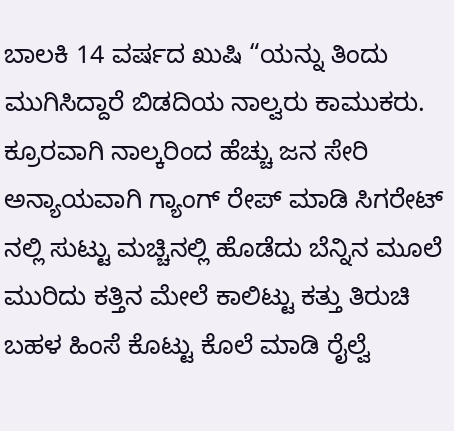ಬಾಲಕಿ 14 ವರ್ಷದ ಖುಷಿ “ಯನ್ನು ತಿಂದು ಮುಗಿಸಿದ್ದಾರೆ ಬಿಡದಿಯ ನಾಲ್ವರು ಕಾಮುಕರು. ಕ್ರೂರವಾಗಿ ನಾಲ್ಕರಿಂದ ಹೆಚ್ಚು ಜನ ಸೇರಿ ಅನ್ಯಾಯವಾಗಿ ಗ್ಯಾಂಗ್ ರೇಪ್ ಮಾಡಿ ಸಿಗರೇಟ್ ನಲ್ಲಿ ಸುಟ್ಟು ಮಚ್ಚಿನಲ್ಲಿ ಹೊಡೆದು ಬೆನ್ನಿನ ಮೂಲೆ ಮುರಿದು ಕತ್ತಿನ ಮೇಲೆ ಕಾಲಿಟ್ಟು ಕತ್ತು ತಿರುಚಿ ಬಹಳ ಹಿಂಸೆ ಕೊಟ್ಟು ಕೊಲೆ ಮಾಡಿ ರೈಲ್ವೆ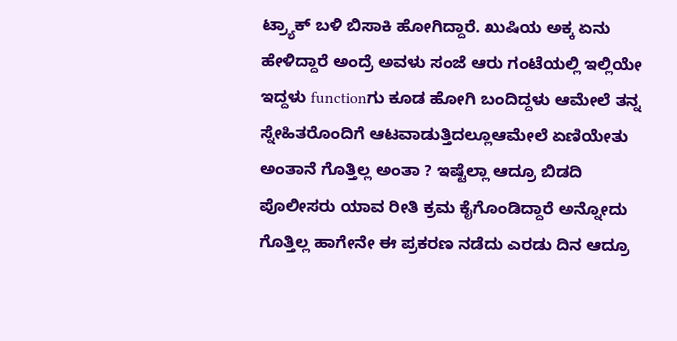ಟ್ರ್ಯಾಕ್ ಬಳಿ ಬಿಸಾಕಿ ಹೋಗಿದ್ದಾರೆ. ಖುಷಿಯ ಅಕ್ಕ ಏನು ಹೇಳಿದ್ದಾರೆ ಅಂದ್ರೆ ಅವಳು ಸಂಜೆ ಆರು ಗಂಟೆಯಲ್ಲಿ ಇಲ್ಲಿಯೇ ಇದ್ದಳು functionಗು ಕೂಡ ಹೋಗಿ ಬಂದಿದ್ದಳು ಆಮೇಲೆ ತನ್ನ ಸ್ನೇಹಿತರೊಂದಿಗೆ ಆಟವಾಡುತ್ತಿದಲ್ಲೂಆಮೇಲೆ ಏಣಿಯೇತು ಅಂತಾನೆ ಗೊತ್ತಿಲ್ಲ ಅಂತಾ ? ಇಷ್ಟೆಲ್ಲಾ ಆದ್ರೂ ಬಿಡದಿ ಪೊಲೀಸರು ಯಾವ ರೀತಿ ಕ್ರಮ ಕೈಗೊಂಡಿದ್ದಾರೆ ಅನ್ನೋದು ಗೊತ್ತಿಲ್ಲ ಹಾಗೇನೇ ಈ ಪ್ರಕರಣ ನಡೆದು ಎರಡು ದಿನ ಆದ್ರೂ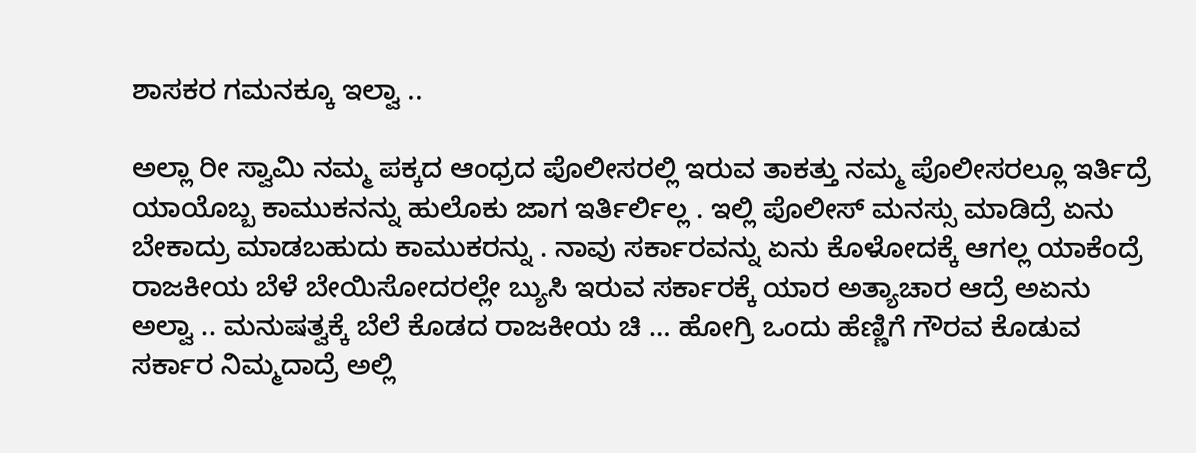ಶಾಸಕರ ಗಮನಕ್ಕೂ ಇಲ್ವಾ ..

ಅಲ್ಲಾ ರೀ ಸ್ವಾಮಿ ನಮ್ಮ ಪಕ್ಕದ ಆಂಧ್ರದ ಪೊಲೀಸರಲ್ಲಿ ಇರುವ ತಾಕತ್ತು ನಮ್ಮ ಪೊಲೀಸರಲ್ಲೂ ಇರ್ತಿದ್ರೆ ಯಾಯೊಬ್ಬ ಕಾಮುಕನನ್ನು ಹುಲೊಕು ಜಾಗ ಇರ್ತಿರ್ಲಿಲ್ಲ . ಇಲ್ಲಿ ಪೊಲೀಸ್ ಮನಸ್ಸು ಮಾಡಿದ್ರೆ ಏನು ಬೇಕಾದ್ರು ಮಾಡಬಹುದು ಕಾಮುಕರನ್ನು . ನಾವು ಸರ್ಕಾರವನ್ನು ಏನು ಕೊಳೋದಕ್ಕೆ ಆಗಲ್ಲ ಯಾಕೆಂದ್ರೆ ರಾಜಕೀಯ ಬೆಳೆ ಬೇಯಿಸೋದರಲ್ಲೇ ಬ್ಯುಸಿ ಇರುವ ಸರ್ಕಾರಕ್ಕೆ ಯಾರ ಅತ್ಯಾಚಾರ ಆದ್ರೆ ಅಏನು ಅಲ್ವಾ .. ಮನುಷತ್ವಕ್ಕೆ ಬೆಲೆ ಕೊಡದ ರಾಜಕೀಯ ಚಿ … ಹೋಗ್ರಿ ಒಂದು ಹೆಣ್ಣಿಗೆ ಗೌರವ ಕೊಡುವ ಸರ್ಕಾರ ನಿಮ್ಮದಾದ್ರೆ ಅಲ್ಲಿ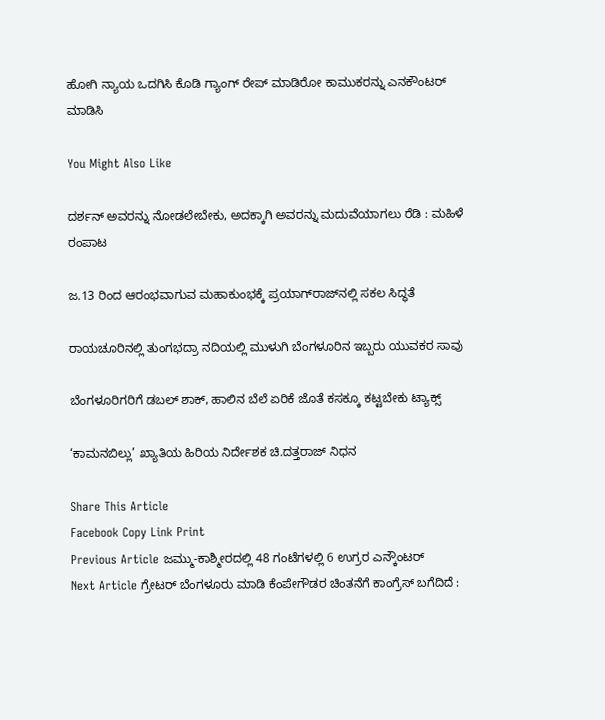ಹೋಗಿ ನ್ಯಾಯ ಒದಗಿಸಿ ಕೊಡಿ ಗ್ಯಾಂಗ್ ರೇಪ್ ಮಾಡಿರೋ ಕಾಮುಕರನ್ನು ಎನಕೌಂಟರ್ ಮಾಡಿಸಿ

You Might Also Like

ದರ್ಶನ್ ಅವರನ್ನು ನೋಡಲೇಬೇಕು, ಅದಕ್ಕಾಗಿ ಅವರನ್ನು ಮದುವೆಯಾಗಲು ರೆಡಿ : ಮಹಿಳೆ ರಂಪಾಟ

ಜ.13 ರಿಂದ ಆರಂಭವಾಗುವ ಮಹಾಕುಂಭಕ್ಕೆ ಪ್ರಯಾಗ್‌ರಾಜ್‌ನಲ್ಲಿ ಸಕಲ ಸಿದ್ಧತೆ

ರಾಯಚೂರಿನಲ್ಲಿ ತುಂಗಭದ್ರಾ ನದಿಯಲ್ಲಿ ಮುಳುಗಿ ಬೆಂಗಳೂರಿನ ಇಬ್ಬರು ಯುವಕರ ಸಾವು

ಬೆಂಗಳೂರಿಗರಿಗೆ ಡಬಲ್ ಶಾಕ್, ಹಾಲಿನ ಬೆಲೆ ಏರಿಕೆ ಜೊತೆ ಕಸಕ್ಕೂ ಕಟ್ಟಬೇಕು ಟ್ಯಾಕ್ಸ್

‘ಕಾಮನಬಿಲ್ಲು’ ಖ್ಯಾತಿಯ ಹಿರಿಯ ನಿರ್ದೇಶಕ ಚಿ.ದತ್ತರಾಜ್ ನಿಧನ

Share This Article
Facebook Copy Link Print
Previous Article ಜಮ್ಮು-ಕಾಶ್ಮೀರದಲ್ಲಿ 48 ಗಂಟೆಗಳಲ್ಲಿ 6 ಉಗ್ರರ ಎನ್ಕೌಂಟರ್
Next Article ಗ್ರೇಟರ್ ಬೆಂಗಳೂರು ಮಾಡಿ ಕೆಂಪೇಗೌಡರ ಚಿಂತನೆಗೆ ಕಾಂಗ್ರೆಸ್ ಬಗೆದಿದೆ :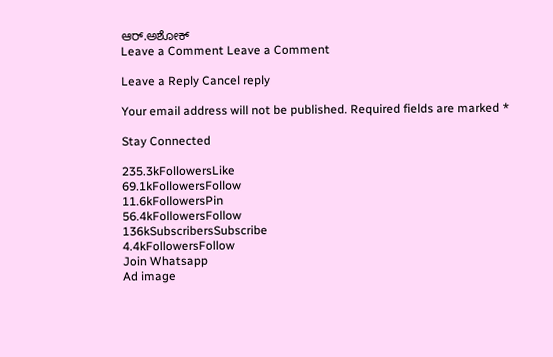ಆರ್.ಅಶೋಕ್
Leave a Comment Leave a Comment

Leave a Reply Cancel reply

Your email address will not be published. Required fields are marked *

Stay Connected

235.3kFollowersLike
69.1kFollowersFollow
11.6kFollowersPin
56.4kFollowersFollow
136kSubscribersSubscribe
4.4kFollowersFollow
Join Whatsapp
Ad image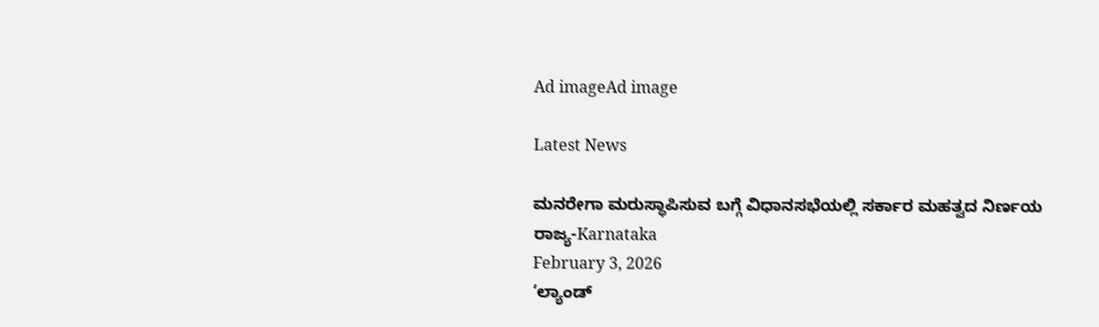Ad imageAd image

Latest News

ಮನರೇಗಾ ಮರುಸ್ಥಾಪಿಸುವ ಬಗ್ಗೆ ವಿಧಾನಸಭೆಯಲ್ಲಿ ಸರ್ಕಾರ ಮಹತ್ವದ ನಿರ್ಣಯ
ರಾಜ್ಯ-Karnataka
February 3, 2026
‘ಲ್ಯಾಂಡ್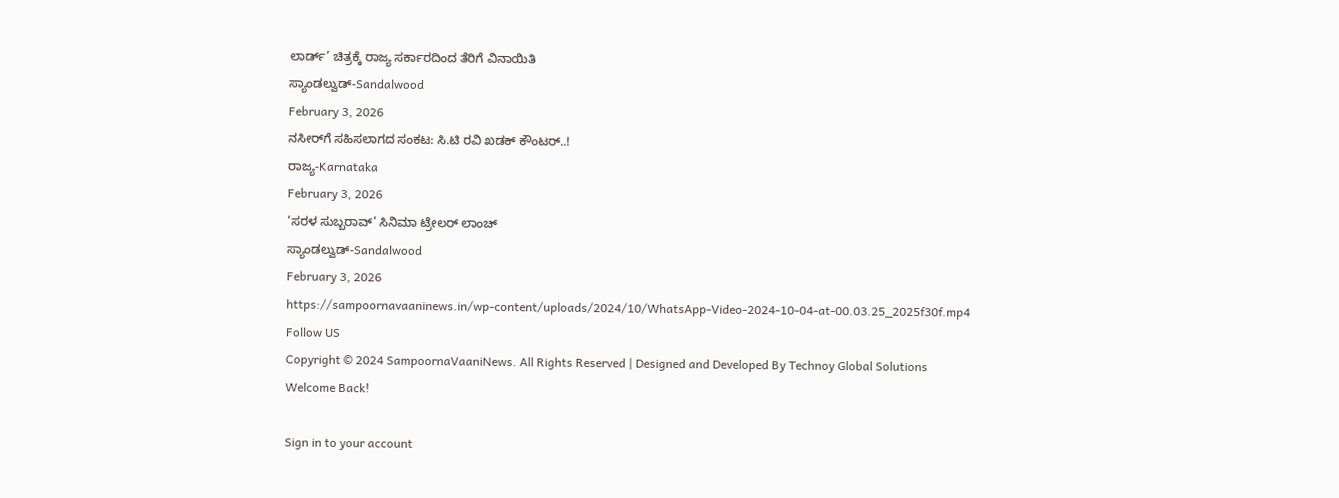ಲಾರ್ಡ್’ ಚಿತ್ರಕ್ಕೆ ರಾಜ್ಯ ಸರ್ಕಾರದಿಂದ ತೆರಿಗೆ ವಿನಾಯಿತಿ
ಸ್ಯಾಂಡಲ್ವುಡ್-Sandalwood
February 3, 2026
ನಸೀರ್‌ಗೆ ಸಹಿಸಲಾಗದ ಸಂಕಟ: ಸಿ.ಟಿ ರವಿ ಖಡಕ್ ಕೌಂಟರ್..!
ರಾಜ್ಯ-Karnataka
February 3, 2026
‘ಸರಳ ಸುಬ್ಬರಾವ್‌’ ಸಿನಿಮಾ ಟ್ರೇಲರ್‌ ಲಾಂಚ್‌
ಸ್ಯಾಂಡಲ್ವುಡ್-Sandalwood
February 3, 2026
https://sampoornavaaninews.in/wp-content/uploads/2024/10/WhatsApp-Video-2024-10-04-at-00.03.25_2025f30f.mp4
Follow US
Copyright © 2024 SampoornaVaaniNews. All Rights Reserved | Designed and Developed By Technoy Global Solutions
Welcome Back!

Sign in to your account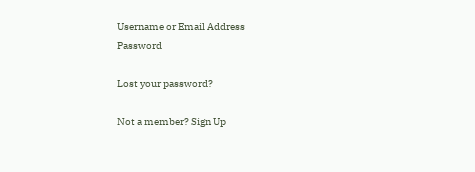Username or Email Address
Password

Lost your password?

Not a member? Sign Up